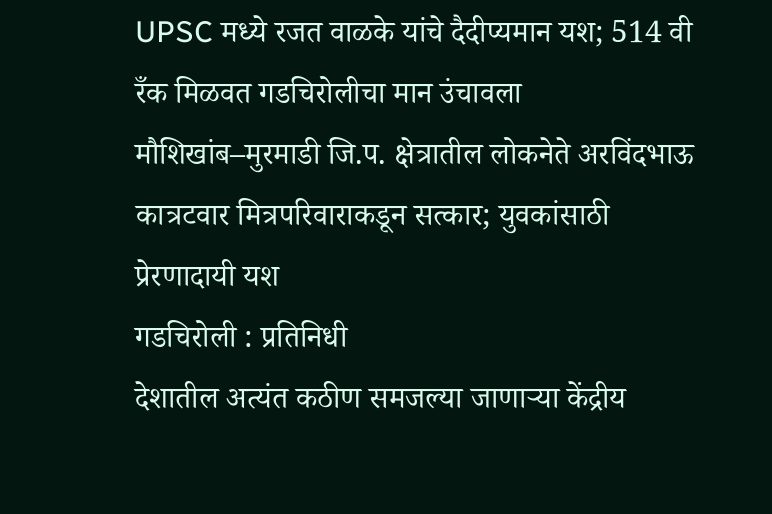UPSC मध्ये रजत वाळके यांचे दैदीप्यमान यश; 514 वी रँक मिळवत गडचिरोलीचा मान उंचावला
मौशिखांब–मुरमाडी जि.प. क्षेत्रातील लोकनेते अरविंदभाऊ कात्रटवार मित्रपरिवाराकडून सत्कार; युवकांसाठी प्रेरणादायी यश
गडचिरोली : प्रतिनिधी
देशातील अत्यंत कठीण समजल्या जाणाऱ्या केंद्रीय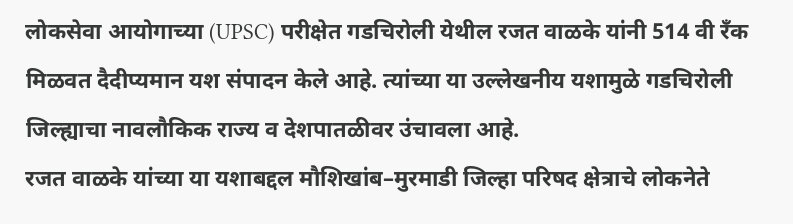लोकसेवा आयोगाच्या (UPSC) परीक्षेत गडचिरोली येथील रजत वाळके यांनी 514 वी रँक मिळवत दैदीप्यमान यश संपादन केले आहे. त्यांच्या या उल्लेखनीय यशामुळे गडचिरोली जिल्ह्याचा नावलौकिक राज्य व देशपातळीवर उंचावला आहे.
रजत वाळके यांच्या या यशाबद्दल मौशिखांब–मुरमाडी जिल्हा परिषद क्षेत्राचे लोकनेते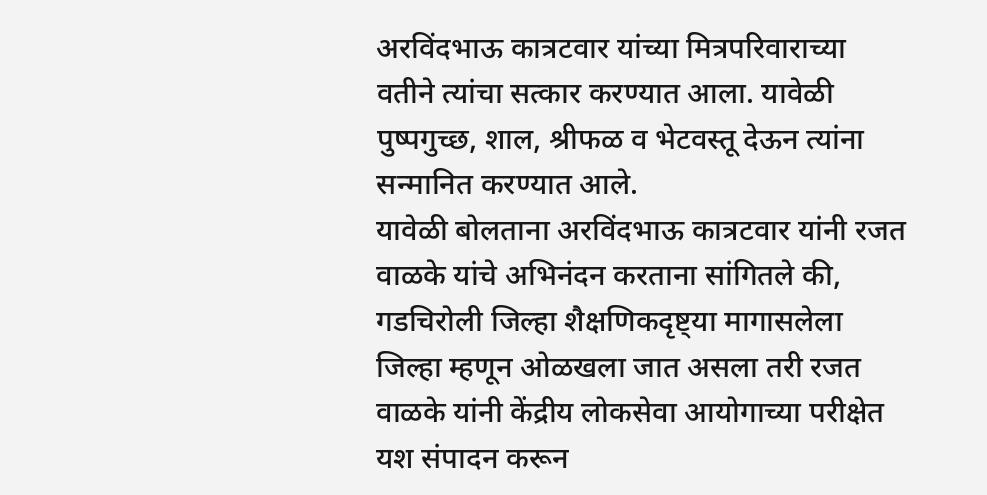अरविंदभाऊ कात्रटवार यांच्या मित्रपरिवाराच्या वतीने त्यांचा सत्कार करण्यात आला. यावेळी पुष्पगुच्छ, शाल, श्रीफळ व भेटवस्तू देऊन त्यांना सन्मानित करण्यात आले.
यावेळी बोलताना अरविंदभाऊ कात्रटवार यांनी रजत वाळके यांचे अभिनंदन करताना सांगितले की, गडचिरोली जिल्हा शैक्षणिकदृष्ट्या मागासलेला जिल्हा म्हणून ओळखला जात असला तरी रजत वाळके यांनी केंद्रीय लोकसेवा आयोगाच्या परीक्षेत यश संपादन करून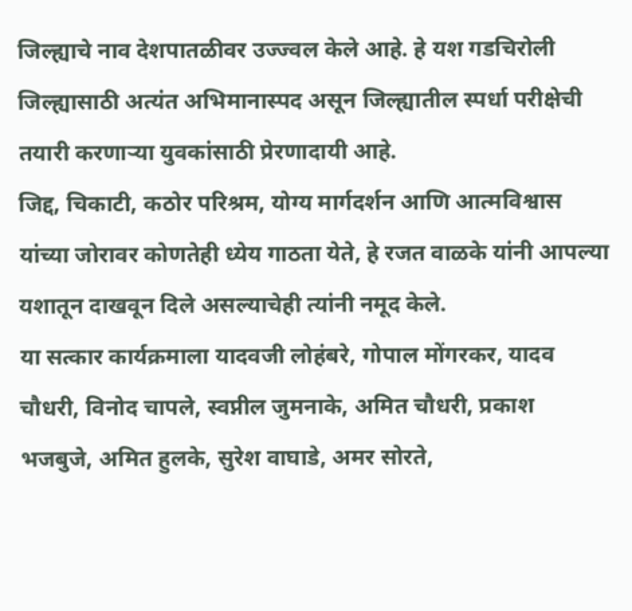जिल्ह्याचे नाव देशपातळीवर उज्ज्वल केले आहे. हे यश गडचिरोली जिल्ह्यासाठी अत्यंत अभिमानास्पद असून जिल्ह्यातील स्पर्धा परीक्षेची तयारी करणाऱ्या युवकांसाठी प्रेरणादायी आहे.
जिद्द, चिकाटी, कठोर परिश्रम, योग्य मार्गदर्शन आणि आत्मविश्वास यांच्या जोरावर कोणतेही ध्येय गाठता येते, हे रजत वाळके यांनी आपल्या यशातून दाखवून दिले असल्याचेही त्यांनी नमूद केले.
या सत्कार कार्यक्रमाला यादवजी लोहंबरे, गोपाल मोंगरकर, यादव चौधरी, विनोद चापले, स्वप्नील जुमनाके, अमित चौधरी, प्रकाश भजबुजे, अमित हुलके, सुरेश वाघाडे, अमर सोरते,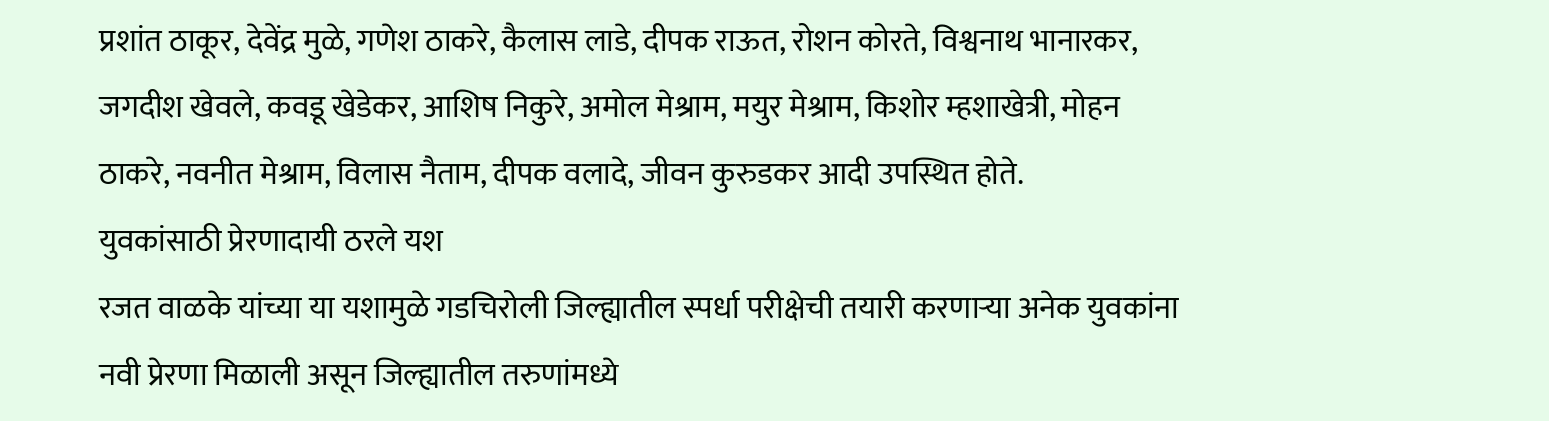प्रशांत ठाकूर, देवेंद्र मुळे, गणेश ठाकरे, कैलास लाडे, दीपक राऊत, रोशन कोरते, विश्वनाथ भानारकर, जगदीश खेवले, कवडू खेडेकर, आशिष निकुरे, अमोल मेश्राम, मयुर मेश्राम, किशोर म्हशाखेत्री, मोहन ठाकरे, नवनीत मेश्राम, विलास नैताम, दीपक वलादे, जीवन कुरुडकर आदी उपस्थित होते.
युवकांसाठी प्रेरणादायी ठरले यश
रजत वाळके यांच्या या यशामुळे गडचिरोली जिल्ह्यातील स्पर्धा परीक्षेची तयारी करणाऱ्या अनेक युवकांना नवी प्रेरणा मिळाली असून जिल्ह्यातील तरुणांमध्ये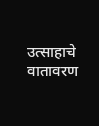उत्साहाचे वातावरण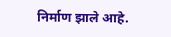निर्माण झाले आहे.